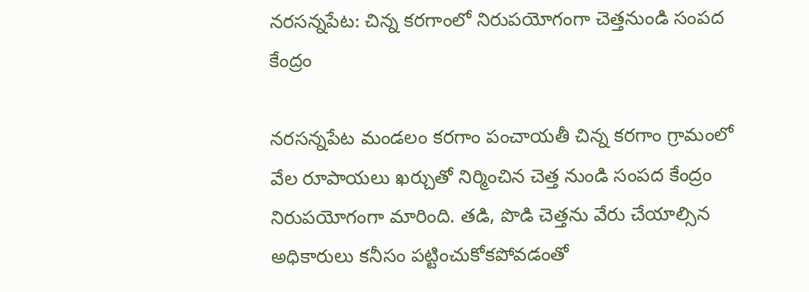నరసన్నపేట: చిన్న కరగాంలో నిరుపయోగంగా చెత్తనుండి సంపద కేంద్రం

నరసన్నపేట మండలం కరగాం పంచాయతీ చిన్న కరగాం గ్రామంలో వేల రూపాయలు ఖర్చుతో నిర్మించిన చెత్త నుండి సంపద కేంద్రం నిరుపయోగంగా మారింది. తడి, పొడి చెత్తను వేరు చేయాల్సిన అధికారులు కనీసం పట్టించుకోకపోవడంతో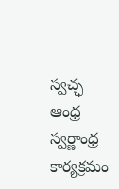స్వచ్ఛ ఆంధ్ర స్వర్ణాంధ్ర కార్యక్రమం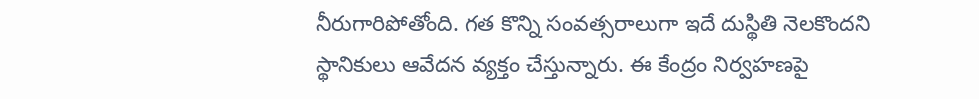నీరుగారిపోతోంది. గత కొన్ని సంవత్సరాలుగా ఇదే దుస్థితి నెలకొందని స్థానికులు ఆవేదన వ్యక్తం చేస్తున్నారు. ఈ కేంద్రం నిర్వహణపై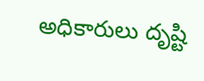అధికారులు దృష్టి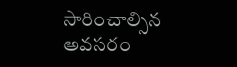సారించాల్సిన అవసరం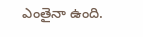ఎంతైనా ఉంది.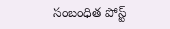సంబంధిత పోస్ట్